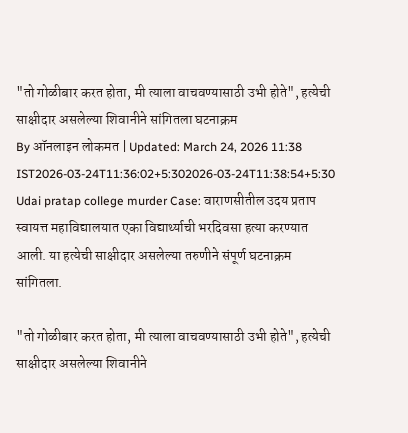"तो गोळीबार करत होता, मी त्याला वाचवण्यासाठी उभी होते", हत्येची साक्षीदार असलेल्या शिवानीने सांगितला घटनाक्रम
By ऑनलाइन लोकमत | Updated: March 24, 2026 11:38 IST2026-03-24T11:36:02+5:302026-03-24T11:38:54+5:30
Udai pratap college murder Case: वाराणसीतील उदय प्रताप स्वायत्त महाविद्यालयात एका विद्यार्थ्याची भरदिवसा हत्या करण्यात आली. या हत्येची साक्षीदार असलेल्या तरुणीने संपूर्ण घटनाक्रम सांगितला.

"तो गोळीबार करत होता, मी त्याला वाचवण्यासाठी उभी होते", हत्येची साक्षीदार असलेल्या शिवानीने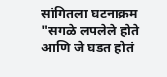सांगितला घटनाक्रम
"सगळे लपलेले होते आणि जे घडत होतं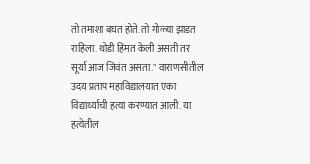तो तमाशा बघत होते. तो गोळ्या झाडत राहिला. थोडी हिंमत केली असती तर सूर्या आज जिवंत असता." वाराणसीतील उदय प्रताप महाविद्यालयात एका विद्यार्थ्याची हत्या करण्यात आली. या हत्येतील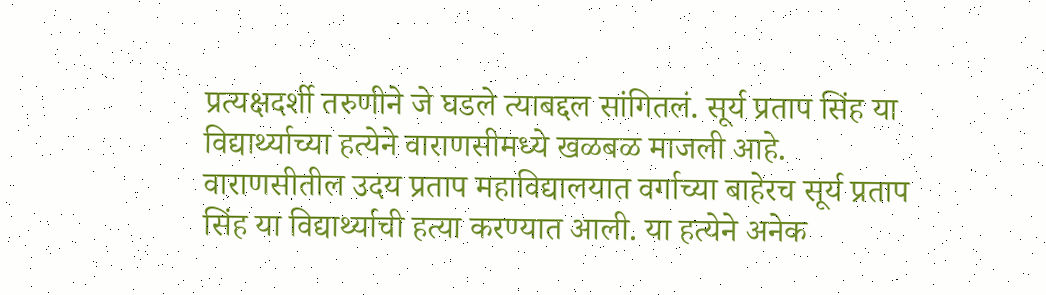प्रत्यक्षदर्शी तरुणीने जे घडले त्याबद्दल सांगितलं. सूर्य प्रताप सिंह या विद्यार्थ्याच्या हत्येने वाराणसीमध्ये खळबळ माजली आहे.
वाराणसीतील उदय प्रताप महाविद्यालयात वर्गाच्या बाहेरच सूर्य प्रताप सिंह या विद्यार्थ्याची हत्या करण्यात आली. या हत्येने अनेक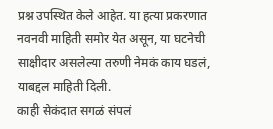प्रश्न उपस्थित केले आहेत. या हत्या प्रकरणात नवनवी माहिती समोर येत असून, या घटनेची साक्षीदार असलेल्या तरुणी नेमकं काय घडलं, याबद्दल माहिती दिली.
काही सेकंदात सगळं संपलं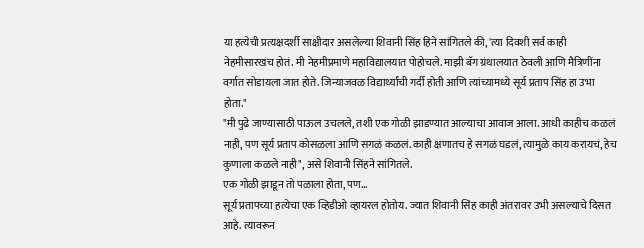या हत्येची प्रत्यक्षदर्शी साक्षीदार असलेल्या शिवानी सिंह हिने सांगितले की, 'त्या दिवशी सर्व काही नेहमीसारखंच होतं. मी नेहमीप्रमाणे महाविद्यालयात पोहोचले. माझी बॅग ग्रंथालयात ठेवली आणि मैत्रिणींना वर्गात सोडायला जात होते. जिन्याजवळ विद्यार्थ्यांची गर्दी होती आणि त्यांच्यामध्ये सूर्य प्रताप सिंह हा उभा होता."
"मी पुढे जाण्यासाठी पाऊल उचलले, तशी एक गोळी झाडण्यात आल्याचा आवाज आला. आधी काहीच कळलं नाही, पण सूर्य प्रताप कोसळला आणि सगळं कळलं. काही क्षणातच हे सगळं घडलं, त्यामुळे काय करायचं, हेच कुणाला कळले नाही", असे शिवानी सिंहने सांगितले.
एक गोळी झाडून तो पळाला होता, पण...
सूर्य प्रतापच्या हत्येचा एक व्हिडीओ व्हायरल होतोय. ज्यात शिवानी सिंह काही अंतरावर उभी असल्याचे दिसत आहे. त्यावरून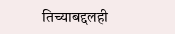तिच्याबद्दलही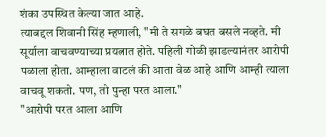शंका उपस्थित केल्या जात आहे.
त्याबद्दल शिवानी सिंह म्हणाली, "मी ते सगळे बघत बसले नव्हते. मी सूर्याला वाचवण्याच्या प्रयत्नात होते. पहिली गोळी झाडल्यानंतर आरोपी पळाला होता. आम्हाला वाटलं की आता वेळ आहे आणि आम्ही त्याला वाचवू शकतो. पण, तो पुन्हा परत आला."
"आरोपी परत आला आणि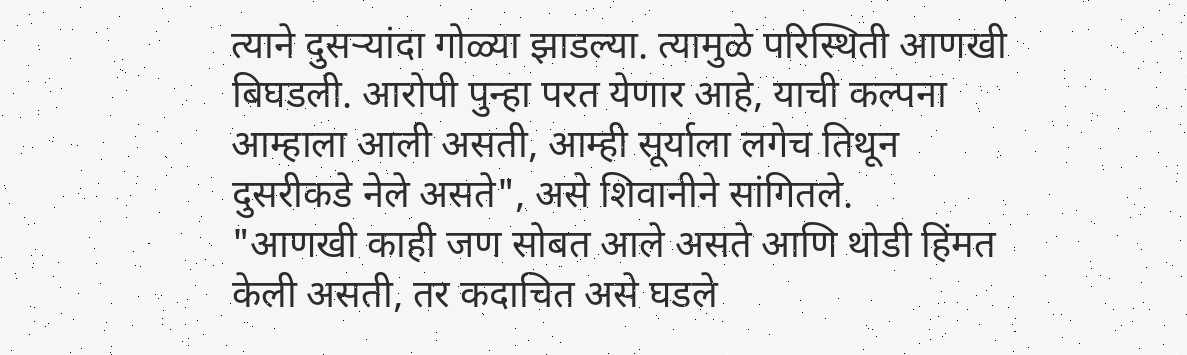त्याने दुसऱ्यांदा गोळ्या झाडल्या. त्यामुळे परिस्थिती आणखी बिघडली. आरोपी पुन्हा परत येणार आहे, याची कल्पना आम्हाला आली असती, आम्ही सूर्याला लगेच तिथून दुसरीकडे नेले असते", असे शिवानीने सांगितले.
"आणखी काही जण सोबत आले असते आणि थोडी हिंमत केली असती, तर कदाचित असे घडले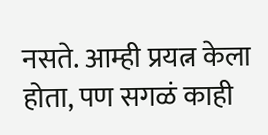नसते. आम्ही प्रयत्न केला होता, पण सगळं काही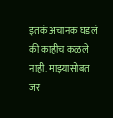इतकं अचानक घडलं की काहीच कळले नाही. माझ्यासोबत जर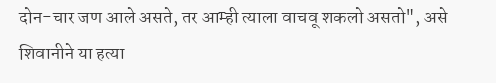दोन-चार जण आले असते, तर आम्ही त्याला वाचवू शकलो असतो", असे शिवानीने या हत्या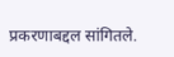प्रकरणाबद्दल सांगितले.